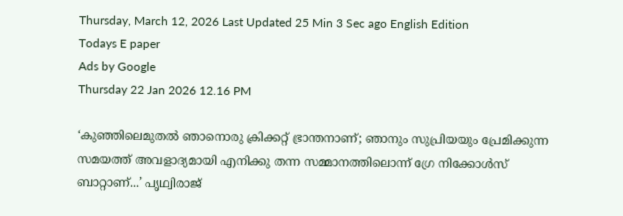Thursday, March 12, 2026 Last Updated 25 Min 3 Sec ago English Edition
Todays E paper
Ads by Google
Thursday 22 Jan 2026 12.16 PM

‘കുഞ്ഞിലെമുതൽ ഞാനൊരു ക്രിക്കറ്റ് ഭ്രാന്തനാണ്; ഞാനും സുപ്രിയയും പ്രേമിക്കുന്ന സമയത്ത് അവളാദ്യമായി എനിക്കു തന്ന സമ്മാനത്തിലൊന്ന് ഗ്രേ നിക്കോള്‍സ് ബാറ്റാണ്...’ പൃഥ്വിരാജ്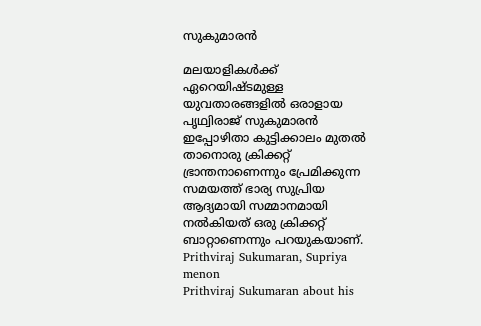സുകുമാരന്‍

മലയാളികള്‍ക്ക് ഏറെയിഷ്ടമുള്ള യുവതാരങ്ങളില്‍ ഒരാളായ പൃഥ്വിരാജ് സുകുമാരന്‍ ഇപ്പോഴിതാ കുട്ടിക്കാലം മുതല്‍ താനൊരു ക്രിക്കറ്റ് ഭ്രാന്തനാണെന്നും പ്രേമിക്കുന്ന സമയത്ത് ഭാര്യ സുപ്രിയ ആദ്യമായി സമ്മാനമായി നല്‍കിയത് ഒരു ക്രിക്കറ്റ് ബാറ്റാണെന്നും പറയുകയാണ്.
Prithviraj Sukumaran, Supriya menon
Prithviraj Sukumaran about his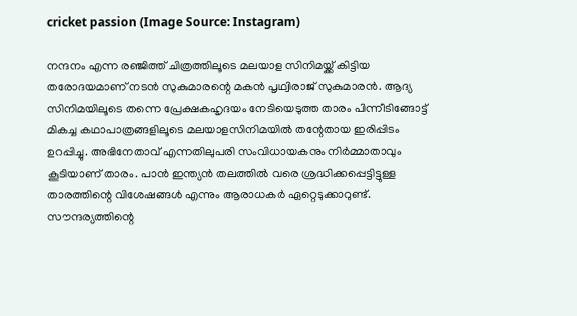cricket passion (Image Source: Instagram)

നന്ദനം എന്ന രഞ്ജിത്ത് ചിത്രത്തിലൂടെ മലയാള സിനിമയ്ക്ക് കിട്ടിയ തരോദയമാണ് നടന്‍ സുകുമാരന്റെ മകന്‍ പൃഥ്വിരാജ് സുകുമാരന്‍. ആദ്യ സിനിമയിലൂടെ തന്നെ പ്രേക്ഷകഹൃദയം നേടിയെടുത്ത താരം പിന്നീടിങ്ങോട്ട് മികച്ച കഥാപാത്രങ്ങളിലൂടെ മലയാളസിനിമയില്‍ തന്റേതായ ഇരിപ്പിടം ഉറപ്പിച്ചു. അഭിനേതാവ് എന്നതിലുപരി സംവിധായകനും നിര്‍മ്മാതാവും കൂടിയാണ് താരം. പാന്‍ ഇന്ത്യന്‍ തലത്തില്‍ വരെ ശ്രദ്ധിക്കപ്പെട്ടിട്ടുള്ള താരത്തിന്റെ വിശേഷങ്ങള്‍ എന്നും ആരാധകര്‍ ഏറ്റെടുക്കാറുണ്ട്.
സൗന്ദര്യത്തിന്റെ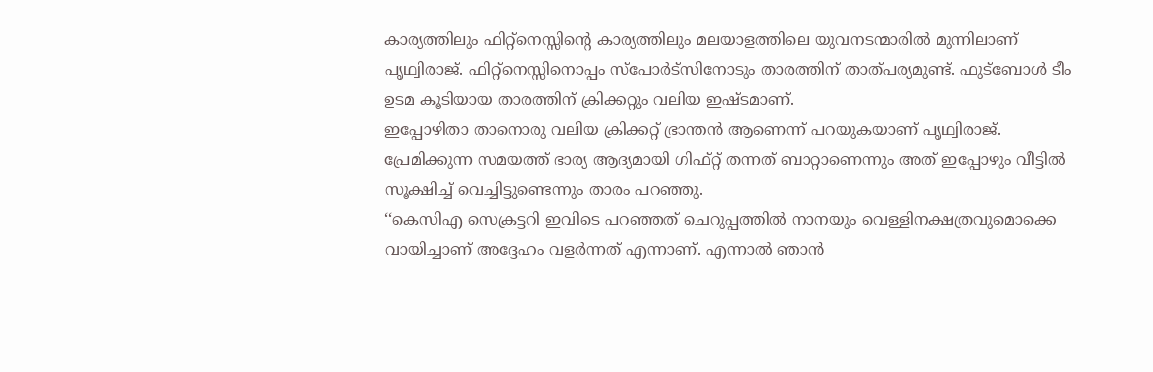കാര്യത്തിലും ഫിറ്റ്നെസ്സിന്റെ കാര്യത്തിലും മലയാളത്തിലെ യുവനടന്മാരില്‍ മുന്നിലാണ് പൃഥ്വിരാജ്. ഫിറ്റ്നെസ്സിനൊപ്പം സ്പോര്‍ട്സിനോടും താരത്തിന് താത്പര്യമുണ്ട്. ഫുട്ബോള്‍ ടീം ഉടമ കൂടിയായ താരത്തിന് ക്രിക്കറ്റും വലിയ ഇഷ്ടമാണ്.
ഇപ്പോഴിതാ താനൊരു വലിയ ക്രിക്കറ്റ് ഭ്രാന്തൻ ആണെന്ന് പറയുകയാണ് പൃഥ്വിരാജ്. പ്രേമിക്കുന്ന സമയത്ത് ഭാര്യ ആദ്യമായി ഗിഫ്റ്റ് തന്നത് ബാറ്റാണെന്നും അത് ഇപ്പോഴും വീട്ടിൽ സൂക്ഷിച്ച് വെച്ചിട്ടുണ്ടെന്നും താരം പറഞ്ഞു.
‘‘കെസിഎ സെക്രട്ടറി ഇവിടെ പറഞ്ഞത് ചെറുപ്പത്തില്‍ നാനയും വെള്ളിനക്ഷത്രവുമൊക്കെ വായിച്ചാണ് അദ്ദേഹം വളര്‍ന്നത് എന്നാണ്. എന്നാല്‍ ഞാന്‍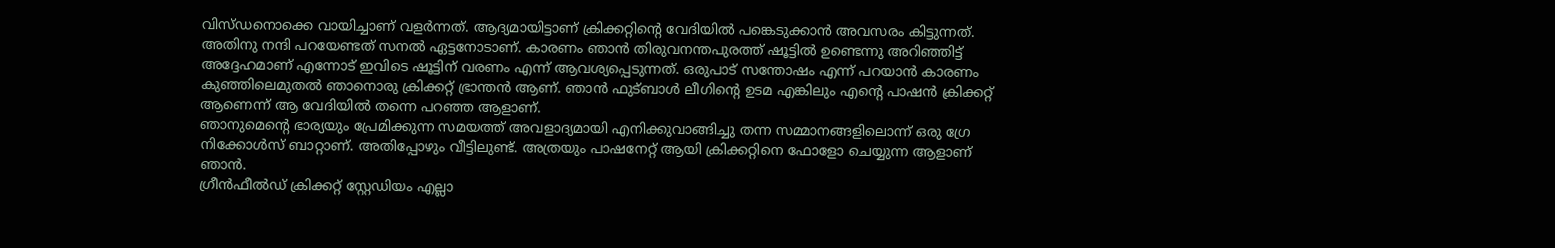വിസ്‌ഡനൊക്കെ വായിച്ചാണ് വളര്‍ന്നത്. ആദ്യമായിട്ടാണ് ക്രിക്കറ്റിന്റെ വേദിയിൽ പങ്കെടുക്കാൻ അവസരം കിട്ടുന്നത്. അതിനു നന്ദി പറയേണ്ടത് സനൽ ഏട്ടനോടാണ്. കാരണം ഞാൻ തിരുവനന്തപുരത്ത് ഷൂട്ടിൽ ഉണ്ടെന്നു അറിഞ്ഞിട്ട് അദ്ദേഹമാണ് എന്നോട് ഇവിടെ ഷൂട്ടിന് വരണം എന്ന് ആവശ്യപ്പെടുന്നത്. ഒരുപാട് സന്തോഷം എന്ന് പറയാൻ കാരണം കുഞ്ഞിലെമുതൽ ഞാനൊരു ക്രിക്കറ്റ് ഭ്രാന്തൻ ആണ്. ഞാൻ ഫുട്ബാൾ ലീഗിന്റെ ഉടമ എങ്കിലും എന്റെ പാഷൻ ക്രിക്കറ്റ് ആണെന്ന് ആ വേദിയിൽ തന്നെ പറഞ്ഞ ആളാണ്.
ഞാനുമെന്റെ ഭാര്യയും പ്രേമിക്കുന്ന സമയത്ത് അവളാദ്യമായി എനിക്കുവാങ്ങിച്ചു തന്ന സമ്മാനങ്ങളിലൊന്ന് ഒരു ഗ്രേ നിക്കോള്‍സ് ബാറ്റാണ്. അതിപ്പോഴും വീട്ടിലുണ്ട്. അത്രയും പാഷനേറ്റ് ആയി ക്രിക്കറ്റിനെ ഫോളോ ചെയ്യുന്ന ആളാണ് ഞാൻ.
ഗ്രീന്‍ഫീല്‍ഡ് ക്രിക്കറ്റ് സ്റ്റേഡിയം എല്ലാ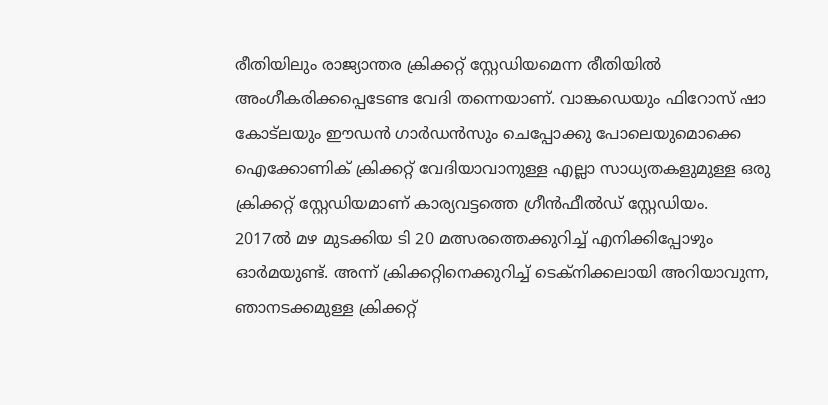രീതിയിലും രാജ്യാന്തര ക്രിക്കറ്റ് സ്റ്റേഡിയമെന്ന രീതിയില്‍ അംഗീകരിക്കപ്പെടേണ്ട വേദി തന്നെയാണ്. വാങ്ക‍ഡെയും ഫിറോസ് ഷാ കോട്‌ലയും ഈഡന്‍ ഗാര്‍ഡന്‍സും ചെപ്പോക്കു പോലെയുമൊക്കെ ഐക്കോണിക് ക്രിക്കറ്റ് വേദിയാവാനുള്ള എല്ലാ സാധ്യതകളുമുള്ള ഒരു ക്രിക്കറ്റ് സ്റ്റേഡിയമാണ് കാര്യവട്ടത്തെ ഗ്രീന്‍ഫീല്‍ഡ് സ്റ്റേഡിയം.
2017ല്‍ മഴ മുടക്കിയ ടി 20 മത്സരത്തെക്കുറിച്ച് എനിക്കിപ്പോഴും ഓര്‍മയുണ്ട്. അന്ന് ക്രിക്കറ്റിനെക്കുറിച്ച് ടെക്നിക്കലായി അറിയാവുന്ന, ഞാനടക്കമുള്ള ക്രിക്കറ്റ്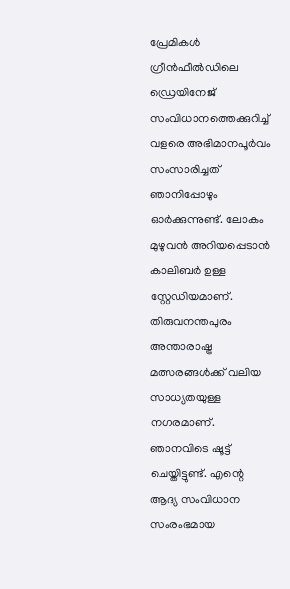പ്രേമികള്‍ ഗ്രീന്‍ഫീല്‍ഡിലെ ഡ്രെയിനേജ് സംവിധാനത്തെക്കുറിച്ച് വളരെ അഭിമാനപൂര്‍വം സംസാരിച്ചത് ഞാനിപ്പോഴും ഓര്‍ക്കുന്നുണ്ട്. ലോകം മുഴുവൻ അറിയപ്പെടാൻ കാലിബർ ഉള്ള സ്റ്റേഡിയമാണ്. തിരുവനന്തപുരം അന്താരാഷ്ട്ര മത്സരങ്ങൾക്ക് വലിയ സാധ്യതയുള്ള നഗരമാണ്.
ഞാനവിടെ ഷൂട്ട് ചെയ്തിട്ടുണ്ട്. എന്റെ ആദ്യ സംവിധാന സംരംഭമായ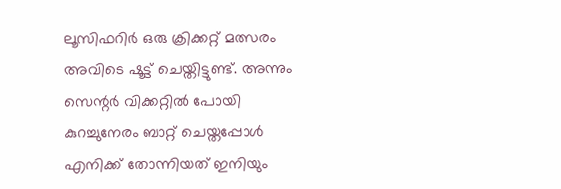ലൂസിഫറിര്‍ ഒരു ക്രിക്കറ്റ് മത്സരം അവിടെ ഷൂട്ട് ചെയ്തിട്ടുണ്ട്. അന്നും സെന്റര്‍ വിക്കറ്റില്‍ പോയി കുറച്ചുനേരം ബാറ്റ് ചെയ്തപ്പോള്‍ എനിക്ക് തോന്നിയത് ഇനിയും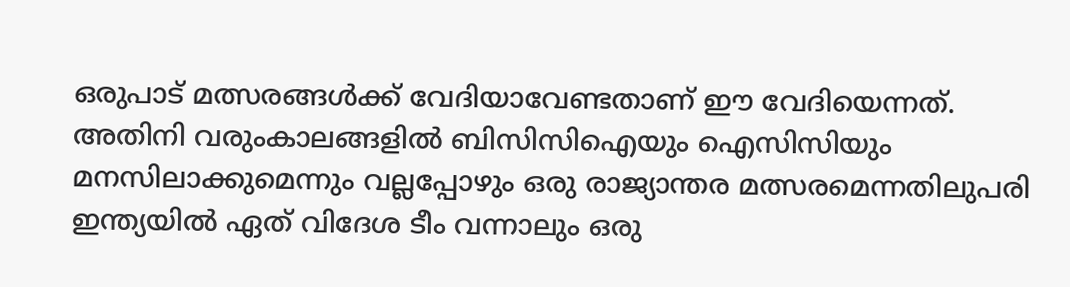ഒരുപാട് മത്സരങ്ങള്‍ക്ക് വേദിയാവേണ്ടതാണ് ഈ വേദിയെന്നത്.
അതിനി വരുംകാലങ്ങളില്‍ ബിസിസിഐയും ഐസിസിയും മനസിലാക്കുമെന്നും വല്ലപ്പോഴും ഒരു രാജ്യാന്തര മത്സരമെന്നതിലുപരി ഇന്ത്യയില്‍ ഏത് വിദേശ ടീം വന്നാലും ഒരു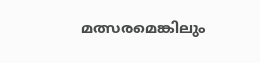മത്സരമെങ്കിലും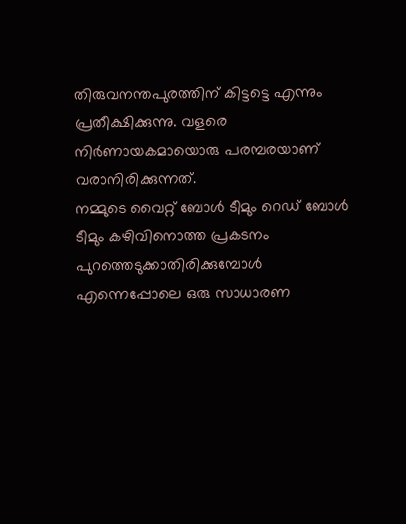തിരുവനന്തപുരത്തിന് കിട്ടട്ടെ എന്നും പ്രതീക്ഷിക്കുന്നു. വളരെ നിര്‍ണായകമായൊരു പരമ്പരയാണ് വരാനിരിക്കുന്നത്.
നമ്മുടെ വൈറ്റ് ബോള്‍ ടീമും റെഡ് ബോള്‍ ടീമും കഴിവിനൊത്ത പ്രകടനം പുറത്തെടുക്കാതിരിക്കുമ്പോള്‍ എന്നെപ്പോലെ ഒരു സാധാരണ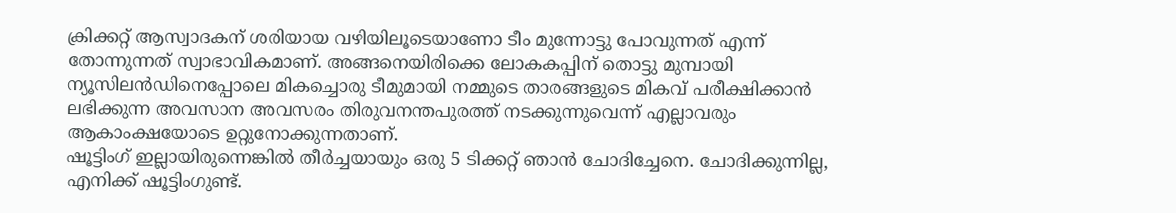ക്രിക്കറ്റ് ആസ്വാദകന് ശരിയായ വഴിയിലൂടെയാണോ ടീം മുന്നോട്ടു പോവുന്നത് എന്ന് തോന്നുന്നത് സ്വാഭാവികമാണ്. അങ്ങനെയിരിക്കെ ലോകകപ്പിന് തൊട്ടു മുമ്പായി ന്യൂസിലന്‍ഡിനെപ്പോലെ മികച്ചൊരു ടീമുമായി നമ്മുടെ താരങ്ങളുടെ മികവ് പരീക്ഷിക്കാന്‍ ലഭിക്കുന്ന അവസാന അവസരം തിരുവനന്തപുരത്ത് നടക്കുന്നുവെന്ന് എല്ലാവരും ആകാംക്ഷയോടെ ഉറ്റുനോക്കുന്നതാണ്.
ഷൂട്ടിംഗ് ഇല്ലായിരുന്നെങ്കില്‍ തീര്‍ച്ചയായും ഒരു 5 ടിക്കറ്റ് ഞാന്‍ ചോദിച്ചേനെ. ചോദിക്കുന്നില്ല, എനിക്ക് ഷൂട്ടിംഗുണ്ട്.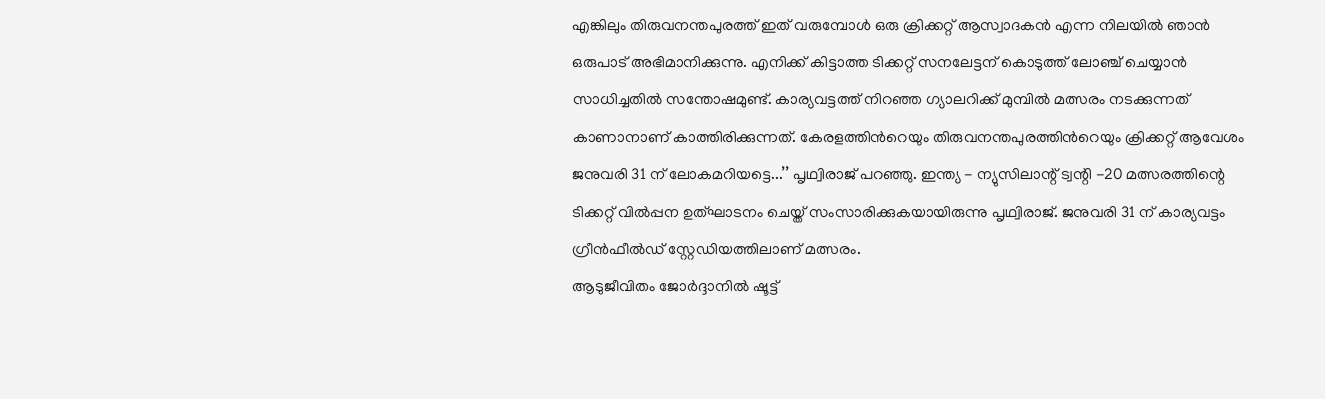എങ്കിലും തിരുവനന്തപുരത്ത് ഇത് വരുമ്പോൾ ഒരു ക്രിക്കറ്റ് ആസ്വാദകൻ എന്ന നിലയിൽ ഞാൻ ഒരുപാട് അഭിമാനിക്കുന്നു. എനിക്ക് കിട്ടാത്ത ടിക്കറ്റ് സനലേട്ടന് കൊടുത്ത് ലോഞ്ച് ചെയ്യാന്‍ സാധിച്ചതില്‍ സന്തോഷമുണ്ട്. കാര്യവട്ടത്ത് നിറഞ്ഞ ഗ്യാലറിക്ക് മുമ്പില്‍ മത്സരം നടക്കുന്നത് കാണാനാണ് കാത്തിരിക്കുന്നത്. കേരളത്തിന്‍റെയും തിരുവനന്തപുരത്തിന്‍റെയും ക്രിക്കറ്റ് ആവേശം ജനുവരി 31 ന് ലോകമറിയട്ടെ...’’ പൃഥ്വിരാജ് പറഞ്ഞു. ഇന്ത്യ - ന്യുസിലാന്റ് ട്വന്റി -20 മത്സരത്തിന്റെ ടിക്കറ്റ് വിൽപ്പന ഉത്ഘാടനം ചെയ്ത് സംസാരിക്കുകയായിരുന്നു പൃഥ്വിരാജ്. ജനുവരി 31 ന് കാര്യവട്ടം ഗ്രീൻഫീൽഡ് സ്റ്റേഡിയത്തിലാണ് മത്സരം.
ആടുജീവിതം ജോര്‍ദ്ദാനില്‍ ഷൂട്ട്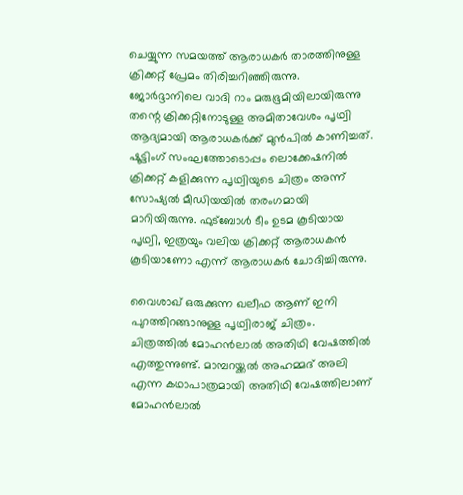ചെയ്യുന്ന സമയത്ത് ആരാധകര്‍ താരത്തിനുള്ള ക്രിക്കറ്റ് പ്രേമം തിരിച്ചറിഞ്ഞിരുന്നു. ജോര്‍ദ്ദാനിലെ വാദി റാം മരുഭൂമിയിലായിരുന്നു തന്റെ ക്രിക്കറ്റിനോടുള്ള അമിതാവേശം പൃഥ്വി ആദ്യമായി ആരാധകർക്ക് മുൻപിൽ കാണിച്ചത്. ഷൂട്ടിംഗ് സംഘത്തോടൊപ്പം ലൊക്കേഷനില്‍ ക്രിക്കറ്റ് കളിക്കുന്ന പൃഥ്വിയുടെ ചിത്രം അന്ന് സോഷ്യൽ മീഡിയയിൽ തരംഗമായി മാറിയിരുന്നു. ഫുട്ബോള്‍ ടീം ഉടമ കൂടിയായ പൃഥ്വി, ഇത്രയും വലിയ ക്രിക്കറ്റ് ആരാധകന്‍ കൂടിയാണോ എന്ന് ആരാധകര്‍ ചോദിച്ചിരുന്നു.

വൈശാഖ് ഒരുക്കുന്ന ഖലീഫ ആണ് ഇനി പുറത്തിറങ്ങാനുള്ള പൃഥ്വിരാജ് ചിത്രം. ചിത്രത്തിൽ മോഹൻലാൽ അതിഥി വേഷത്തിൽ എത്തുന്നുണ്ട്. മാമ്പറയ്ക്കൽ അഹമ്മദ് അലി എന്ന കഥാപാത്രമായി അതിഥി വേഷത്തിലാണ് മോഹൻലാൽ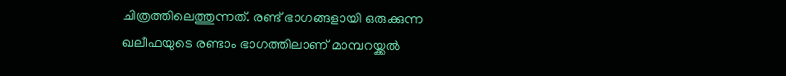ചിത്രത്തിലെത്തുന്നത്. രണ്ട് ഭാഗങ്ങളായി ഒരുക്കുന്ന ഖലീഫയുടെ രണ്ടാം ഭാഗത്തിലാണ് മാമ്പറയ്ക്കൽ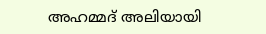അഹമ്മദ് അലിയായി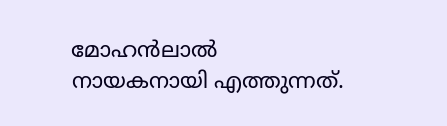മോഹൻലാൽ നായകനായി എത്തുന്നത്.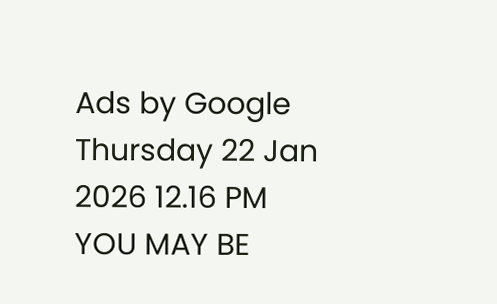Ads by Google
Thursday 22 Jan 2026 12.16 PM
YOU MAY BE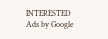INTERESTED
Ads by Google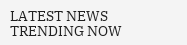LATEST NEWS
TRENDING NOW